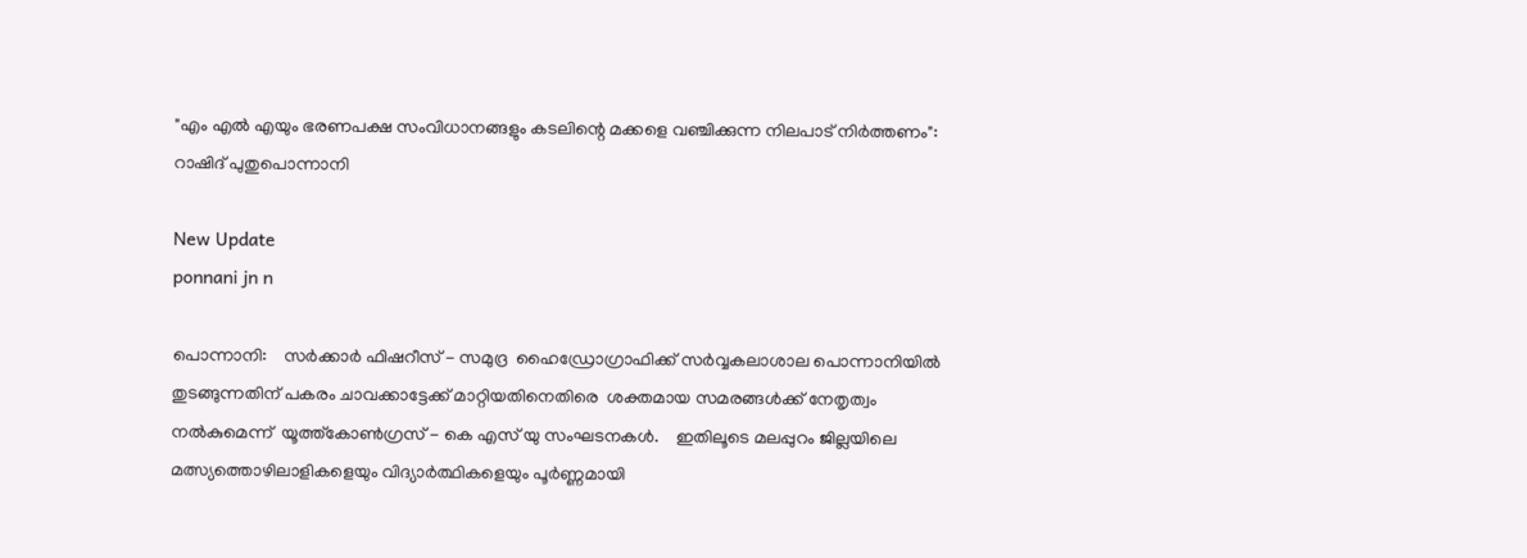"എം എൽ എയും ഭരണപക്ഷ സംവിധാനങ്ങളും കടലിന്റെ മക്കളെ വഞ്ചിക്കുന്ന നിലപാട് നിർത്തണം": റാഷിദ് പുതുപൊന്നാനി

New Update
ponnani jn n

പൊന്നാനി:    സർക്കാർ ഫിഷറീസ് - സമുദ്ര  ഹൈഡ്രോഗ്രാഫിക്ക് സർവ്വകലാശാല പൊന്നാനിയിൽ തുടങ്ങുന്നതിന് പകരം ചാവക്കാട്ടേക്ക് മാറ്റിയതിനെതിരെ  ശക്തമായ സമരങ്ങൾക്ക് നേതൃത്വം നൽകുമെന്ന്  യൂത്ത്കോൺഗ്രസ് - കെ എസ് യു സംഘടനകൾ.    ഇതിലൂടെ മലപ്പുറം ജില്ലയിലെ മത്സ്യത്തൊഴിലാളികളെയും വിദ്യാർത്ഥികളെയും പൂർണ്ണമായി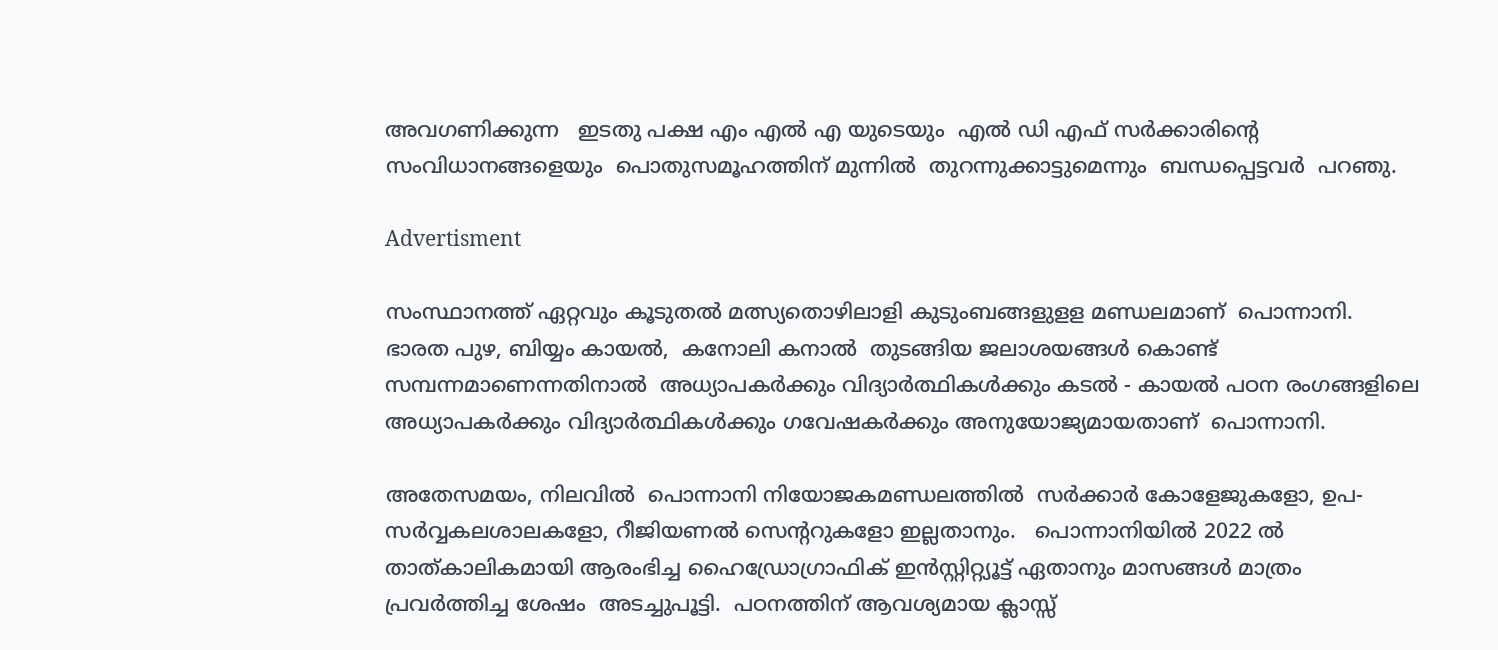അവഗണിക്കുന്ന   ഇടതു പക്ഷ എം എൽ എ യുടെയും  എൽ ഡി എഫ് സർക്കാരിന്റെ സംവിധാനങ്ങളെയും  പൊതുസമൂഹത്തിന് മുന്നിൽ  തുറന്നുക്കാട്ടുമെന്നും  ബന്ധപ്പെട്ടവർ  പറഞു.

Advertisment

സംസ്ഥാനത്ത് ഏറ്റവും കൂടുതൽ മത്സ്യതൊഴിലാളി കുടുംബങ്ങളുളള മണ്ഡലമാണ്  പൊന്നാനി.  ഭാരത പുഴ, ബിയ്യം കായൽ,  കനോലി കനാൽ  തുടങ്ങിയ ജലാശയങ്ങൾ കൊണ്ട്  സമ്പന്നമാണെന്നതിനാൽ  അധ്യാപകർക്കും വിദ്യാർത്ഥികൾക്കും കടൽ - കായൽ പഠന രംഗങ്ങളിലെ അധ്യാപകർക്കും വിദ്യാർത്ഥികൾക്കും ഗവേഷകർക്കും അനുയോജ്യമായതാണ്  പൊന്നാനി.

അതേസമയം, നിലവിൽ  പൊന്നാനി നിയോജകമണ്ഡലത്തിൽ  സർക്കാർ കോളേജുകളോ, ഉപ- സർവ്വകലശാലകളോ, റീജിയണൽ സെൻ്ററുകളോ ഇല്ലതാനും.   പൊന്നാനിയിൽ 2022 ൽ താത്കാലികമായി ആരംഭിച്ച ഹൈഡ്രോഗ്രാഫിക് ഇൻസ്റ്റിറ്റ്യൂട്ട് ഏതാനും മാസങ്ങൾ മാത്രം പ്രവർത്തിച്ച ശേഷം  അടച്ചുപൂട്ടി.  പഠനത്തിന് ആവശ്യമായ ക്ലാസ്സ്‌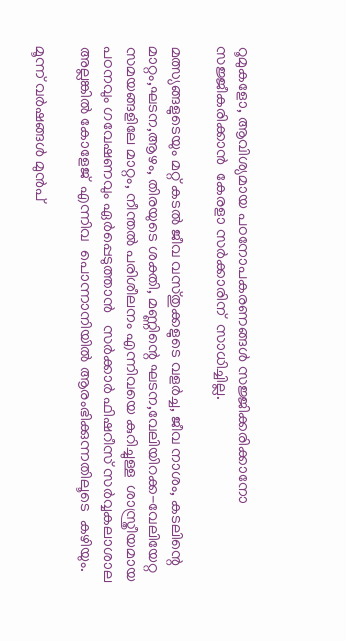റൂമുകളോ, ആവിശ്യമായ പഠനോപകരണങ്ങൾ സജ്ജിക്കരിക്കാനോ  സജ്ജീകരിക്കാൻ  കേരളാ സർക്കാരിന്  സാധിച്ചില്ല.

മത്സ്യങ്ങളുടെയും മറ്റ് കടൽ ജീവ വസ്തുക്കളുടെ വളർച്ച, ജീവ നാശം, കടലിന്റെ മാറ്റം,ഘടന,ആഴം, തിരയുടെ ശക്തി, മണ്ണിന്റെ ഘടന,വേലിയിറക്ക-വേലിയേറ്റ സമയങ്ങളിലേ മാറ്റം, നീന്തൽ പരിശീലനം എന്നിവയെ കുറിച്ചുള്ള  ശാസ്ത്രീയമായ പഠനവും ഗവേഷണവും ഏർപ്പെടുത്താൻ   സർക്കാർ ഫിഷറീസ് സർവ്വകലാശാല അല്ലങ്കിൽ കോളേജ്  എന്നിവ  പൊന്നാനിയിൽ ആരംഭിക്കുന്നതിലൂടെ  കഴിയും.

മൂന്ന് വർഷങ്ങൾ മുൻപ്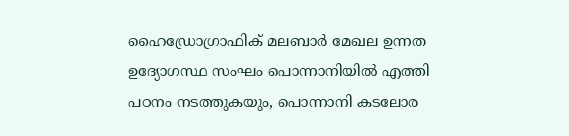ഹൈഡ്രോഗ്രാഫിക് മലബാർ മേഖല ഉന്നത ഉദ്യോഗസ്ഥ സംഘം പൊന്നാനിയിൽ എത്തി പഠനം നടത്തുകയും, പൊന്നാനി കടലോര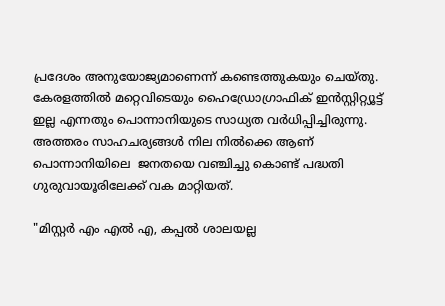പ്രദേശം അനുയോജ്യമാണെന്ന് കണ്ടെത്തുകയും ചെയ്തു.    കേരളത്തിൽ മറ്റെവിടെയും ഹൈഡ്രോഗ്രാഫിക് ഇൻസ്റ്റിറ്റ്യൂട്ട് ഇല്ല എന്നതും പൊന്നാനിയുടെ സാധ്യത വർധിപ്പിച്ചിരുന്നു.   അത്തരം സാഹചര്യങ്ങൾ നില നിൽക്കെ ആണ് പൊന്നാനിയിലെ  ജനതയെ വഞ്ചിച്ചു കൊണ്ട് പദ്ധതി ഗുരുവായൂരിലേക്ക് വക മാറ്റിയത്.

"മിസ്റ്റർ എം എൽ എ, കപ്പൽ ശാലയല്ല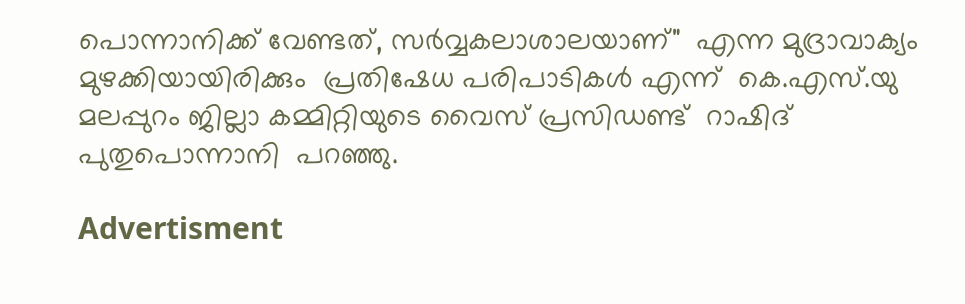പൊന്നാനിക്ക് വേണ്ടത്, സർവ്വകലാശാലയാണ്"  എന്ന മുദ്രാവാക്യം മുഴക്കിയായിരിക്കും  പ്രതിഷേധ പരിപാടികൾ എന്ന്  കെ.എസ്.യു മലപ്പുറം ജില്ലാ കമ്മിറ്റിയുടെ വൈസ് പ്രസിഡണ്ട്  റാഷിദ് പുതുപൊന്നാനി  പറഞ്ഞു.

Advertisment